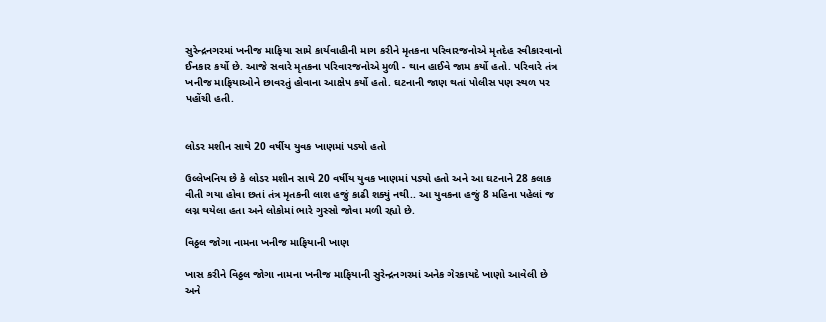સુરેન્દ્રનગરમાં ખનીજ માફિયા સામે કાર્યવાહીની માગ કરીને મૃતકના પરિવારજનોએ મૃતદેહ સ્વીકારવાનો ઈનકાર કર્યો છે. આજે સવારે મૃતકના પરિવારજનોએ મુળી - થાન હાઈવે જામ કર્યો હતો. પરિવારે તંત્ર ખનીજ માફિયાઓને છાવરતું હોવાના આક્ષેપ કર્યો હતો. ઘટનાની જાણ થતાં પોલીસ પણ સ્થળ પર પહોંચી હતી.


લોડર મશીન સાથે 20 વર્ષીય યુવક ખાણમાં પડ્યો હતો

ઉલ્લેખનિય છે કે લોડર મશીન સાથે 20 વર્ષીય યુવક ખાણમાં પડ્યો હતો અને આ ઘટનાને 28 કલાક વીતી ગયા હોવા છતાં તંત્ર મૃતકની લાશ હજું કાઢી શક્યું નથી.. આ યુવકના હજું 8 મહિના પહેલાં જ લગ્ન થયેલા હતા અને લોકોમાં ભારે ગુસ્સો જોવા મળી રહ્યો છે.

વિઠ્ઠલ જોગા નામના ખનીજ માફિયાની ખાણ

ખાસ કરીને વિઠ્ઠલ જોગા નામના ખનીજ માફિયાની સુરેન્દ્રનગરમાં અનેક ગેરકાયદે ખાણો આવેલી છે અને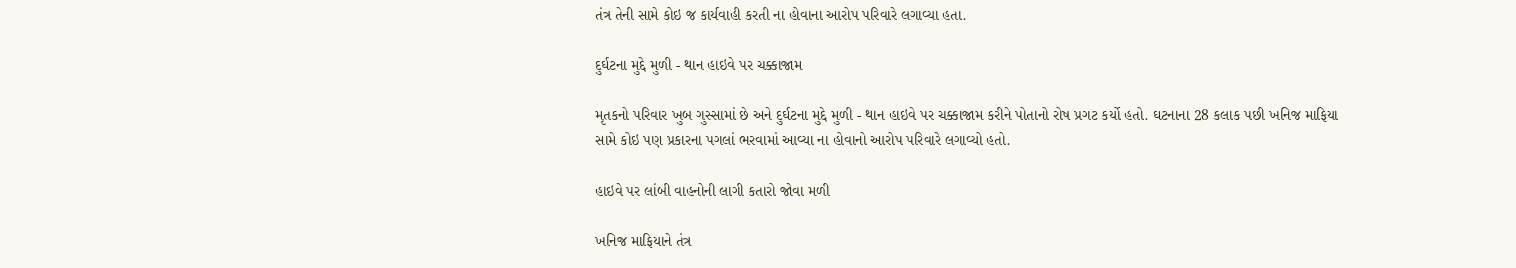તંત્ર તેની સામે કોઇ જ કાર્યવાહી કરતી ના હોવાના આરોપ પરિવારે લગાવ્યા હતા.

દુર્ઘટના મુદ્દે મુળી - થાન હાઇવે પર ચક્કાજામ

મૃતકનો પરિવાર ખુબ ગુસ્સામાં છે અને દુર્ઘટના મુદ્દે મુળી - થાન હાઇવે પર ચક્કાજામ કરીને પોતાનો રોષ પ્રગટ કર્યો હતો. ઘટનાના 28 કલાક પછી ખનિજ માફિયા સામે કોઇ પણ પ્રકારના પગલાં ભરવામાં આવ્યા ના હોવાનો આરોપ પરિવારે લગાવ્યો હતો.

હાઇવે પર લાંબી વાહનોની લાગી કતારો જોવા મળી

ખનિજ માફિયાને તંત્ર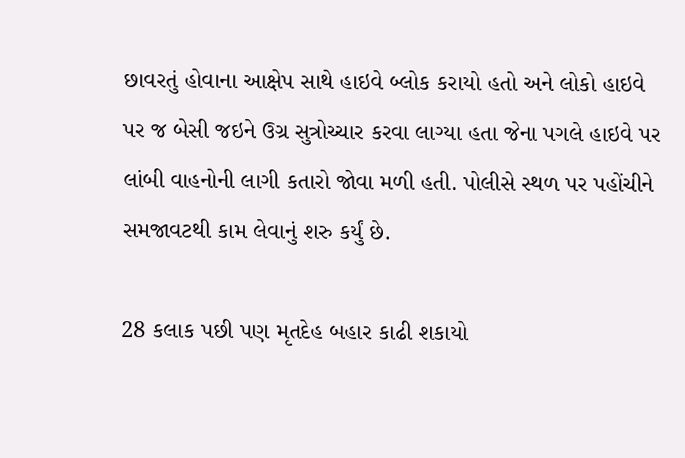છાવરતું હોવાના આક્ષેપ સાથે હાઇવે બ્લોક કરાયો હતો અને લોકો હાઇવે પર જ બેસી જઇને ઉગ્ર સુત્રોચ્ચાર કરવા લાગ્યા હતા જેના પગલે હાઇવે પર લાંબી વાહનોની લાગી કતારો જોવા મળી હતી. પોલીસે સ્થળ પર પહોંચીને સમજાવટથી કામ લેવાનું શરુ કર્યું છે.

28 કલાક પછી પણ મૃતદેહ બહાર કાઢી શકાયો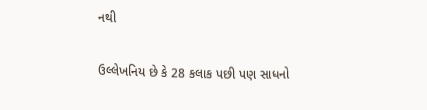નથી

ઉલ્લેખનિય છે કે 28 કલાક પછી પણ સાધનો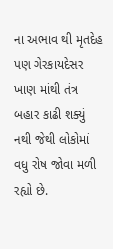ના અભાવ થી મૃતદેહ પણ ગેરકાયદેસર ખાણ માંથી તંત્ર બહાર કાઢી શક્યું નથી જેથી લોકોમાં વધુ રોષ જોવા મળી રહ્યો છે.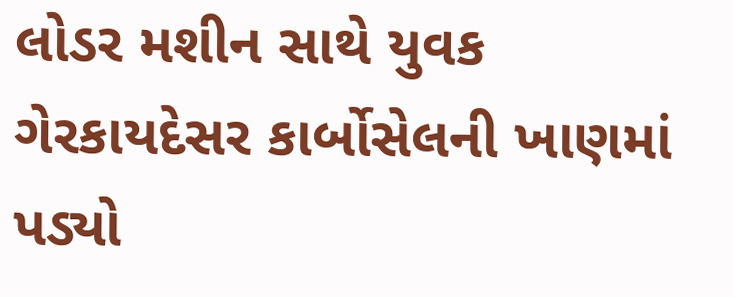લોડર મશીન સાથે યુવક ગેરકાયદેસર કાર્બોસેલની ખાણમાં પડ્યો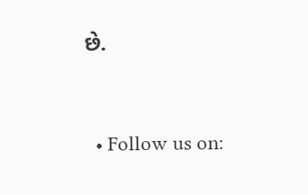છે.


  • Follow us on: